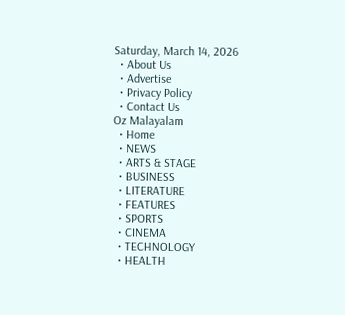Saturday, March 14, 2026
  • About Us
  • Advertise
  • Privacy Policy
  • Contact Us
Oz Malayalam
  • Home
  • NEWS
  • ARTS & STAGE
  • BUSINESS
  • LITERATURE
  • FEATURES
  • SPORTS
  • CINEMA
  • TECHNOLOGY
  • HEALTH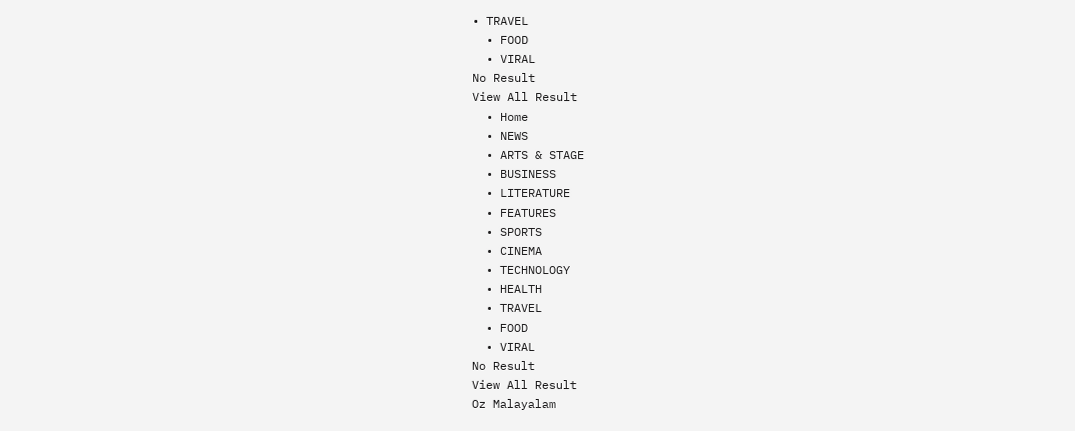• TRAVEL
  • FOOD
  • VIRAL
No Result
View All Result
  • Home
  • NEWS
  • ARTS & STAGE
  • BUSINESS
  • LITERATURE
  • FEATURES
  • SPORTS
  • CINEMA
  • TECHNOLOGY
  • HEALTH
  • TRAVEL
  • FOOD
  • VIRAL
No Result
View All Result
Oz Malayalam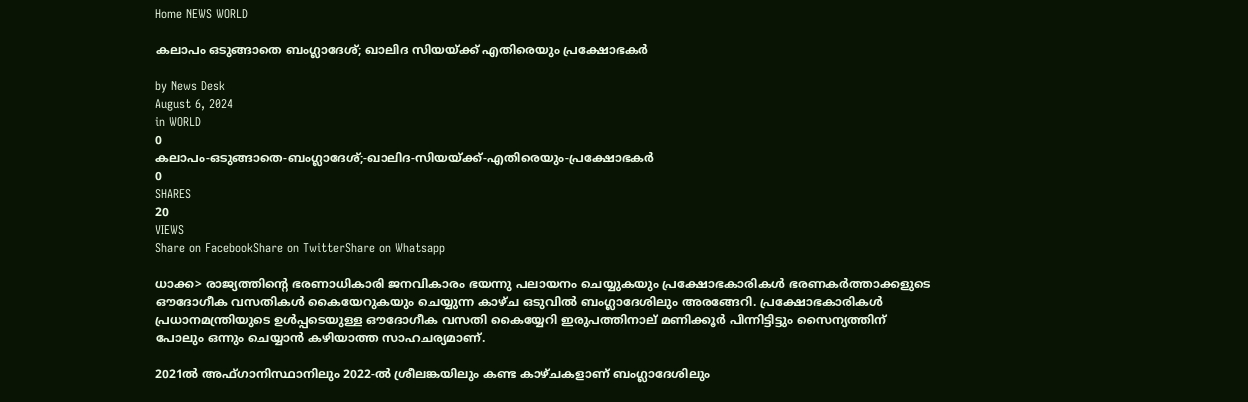Home NEWS WORLD

കലാപം ഒടുങ്ങാതെ ബംഗ്ലാദേശ്; ഖാലിദ സിയയ്ക്ക് എതിരെയും പ്രക്ഷോഭകർ

by News Desk
August 6, 2024
in WORLD
0
കലാപം-ഒടുങ്ങാതെ-ബംഗ്ലാദേശ്;-ഖാലിദ-സിയയ്ക്ക്-എതിരെയും-പ്രക്ഷോഭകർ
0
SHARES
20
VIEWS
Share on FacebookShare on TwitterShare on Whatsapp

ധാക്ക> രാജ്യത്തിന്റെ ഭരണാധികാരി ജനവികാരം ഭയന്നു പലായനം ചെയ്യുകയും പ്രക്ഷോഭകാരികൾ ഭരണകർത്താക്കളുടെ ഔദോഗീക വസതികൾ കൈയേറുകയും ചെയ്യുന്ന കാഴ്ച ഒടുവിൽ ബംഗ്ലാദേശിലും അരങ്ങേറി. പ്രക്ഷോഭകാരികൾ പ്രധാനമന്ത്രിയുടെ ഉൾപ്പടെയുള്ള ഔദോഗീക വസതി കൈയ്യേറി ഇരുപത്തിനാല് മണിക്കൂർ പിന്നിട്ടിട്ടും സൈന്യത്തിന് പോലും ഒന്നും ചെയ്യാൻ കഴിയാത്ത സാഹചര്യമാണ്.

2021ൽ അഫ്ഗാനിസ്ഥാനിലും 2022-ൽ ശ്രീലങ്കയിലും കണ്ട കാഴ്ചകളാണ് ബംഗ്ലാദേശിലും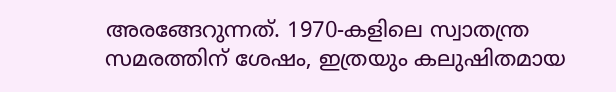അരങ്ങേറുന്നത്. 1970-കളിലെ സ്വാതന്ത്ര സമരത്തിന് ശേഷം, ഇത്രയും കലുഷിതമായ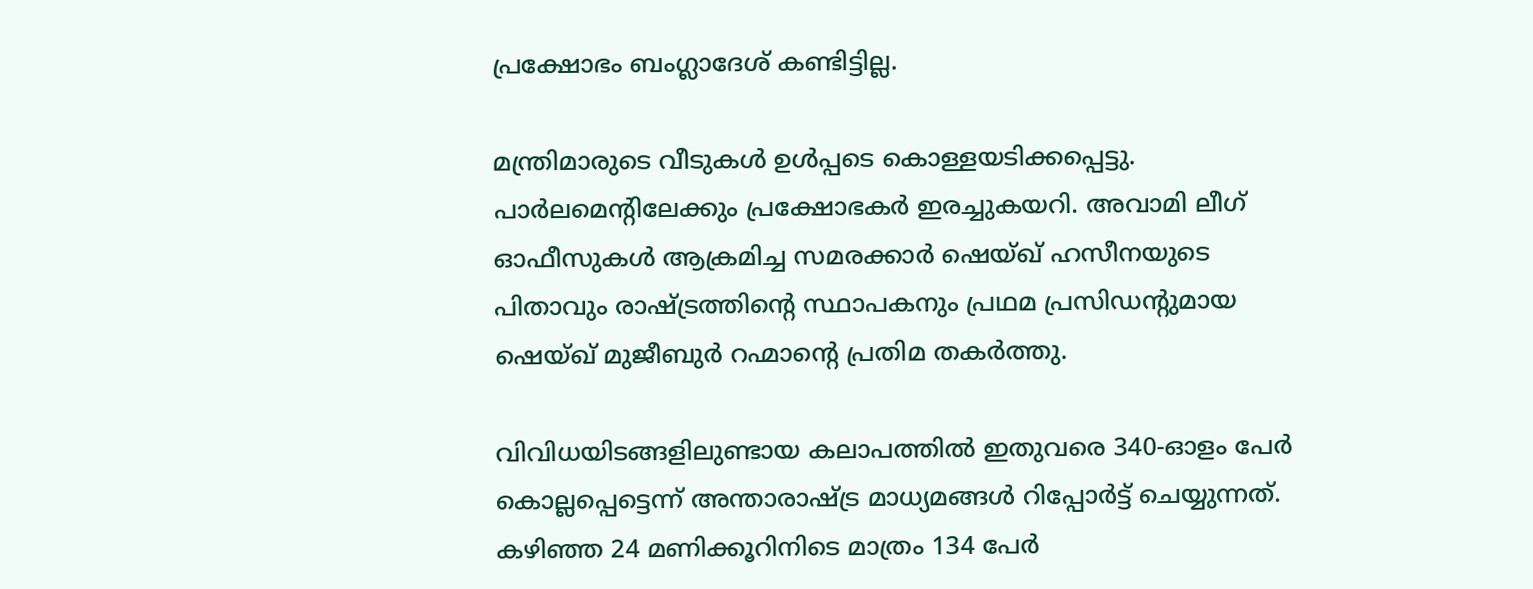പ്രക്ഷോഭം ബംഗ്ലാദേശ് കണ്ടിട്ടില്ല.

മന്ത്രിമാരുടെ വീടുകൾ ഉൾപ്പടെ കൊള്ളയടിക്കപ്പെട്ടു. പാർലമെന്റിലേക്കും പ്രക്ഷോഭകർ ഇരച്ചുകയറി. അവാമി ലീഗ് ഓഫീസുകൾ ആക്രമിച്ച സമരക്കാർ ഷെയ്ഖ് ഹസീനയുടെ പിതാവും രാഷ്ട്രത്തിന്റെ സ്ഥാപകനും പ്രഥമ പ്രസിഡന്റുമായ ഷെയ്ഖ് മുജീബുർ റഹ്മാന്റെ പ്രതിമ തകർത്തു.

വിവിധയിടങ്ങളിലുണ്ടായ കലാപത്തിൽ ഇതുവരെ 340-ഓളം പേർ കൊല്ലപ്പെട്ടെന്ന് അന്താരാഷ്ട്ര മാധ്യമങ്ങൾ റിപ്പോർട്ട് ചെയ്യുന്നത്. കഴിഞ്ഞ 24 മണിക്കൂറിനിടെ മാത്രം 134 പേർ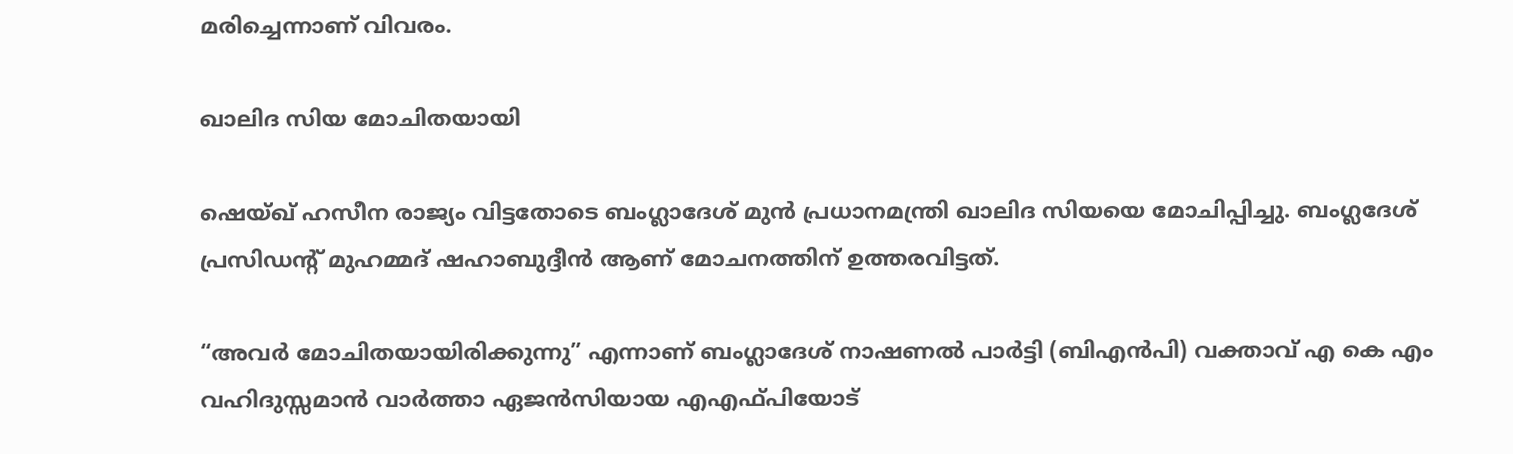മരിച്ചെന്നാണ് വിവരം.

ഖാലിദ സിയ മോചിതയായി

ഷെയ്ഖ് ഹസീന രാജ്യം വിട്ടതോടെ ബംഗ്ലാദേശ് മുൻ പ്രധാനമന്ത്രി ഖാലിദ സിയയെ മോചിപ്പിച്ചു. ബംഗ്ലദേശ് പ്രസിഡന്റ് മുഹമ്മദ് ഷഹാബുദ്ദീൻ ആണ് മോചനത്തിന് ഉത്തരവിട്ടത്.

“അവർ മോചിതയായിരിക്കുന്നു” എന്നാണ് ബംഗ്ലാദേശ് നാഷണൽ പാർട്ടി (ബിഎൻപി) വക്താവ് എ കെ എം വഹിദുസ്സമാൻ വാർത്താ ഏജൻസിയായ എഎഫ്പിയോട്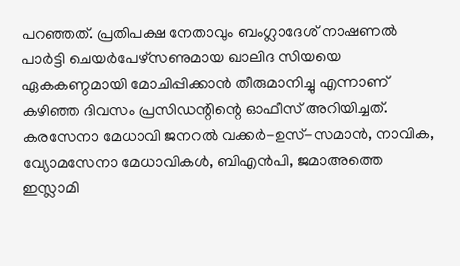പറഞ്ഞത്. പ്രതിപക്ഷ നേതാവും ബംഗ്ലാദേശ് നാഷണൽ പാർട്ടി ചെയർപേഴ്സണുമായ ഖാലിദ സിയയെ ഏകകണ്ഠമായി മോചിപ്പിക്കാൻ തീരുമാനിച്ചു എന്നാണ് കഴിഞ്ഞ ദിവസം പ്രസിഡന്റിന്റെ ഓഫീസ് അറിയിച്ചത്. കരസേനാ മേധാവി ജനറൽ വക്കർ-ഉസ്-സമാൻ, നാവിക, വ്യോമസേനാ മേധാവികൾ, ബിഎൻപി, ജമാഅത്തെ ഇസ്ലാമി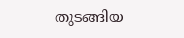തുടങ്ങിയ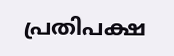പ്രതിപക്ഷ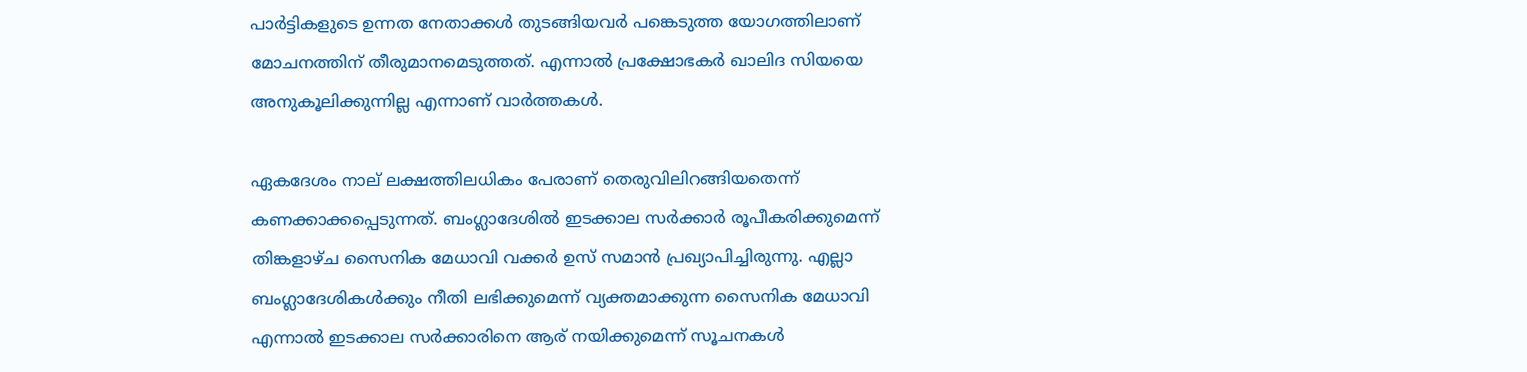പാർട്ടികളുടെ ഉന്നത നേതാക്കൾ തുടങ്ങിയവർ പങ്കെടുത്ത യോഗത്തിലാണ് മോചനത്തിന് തീരുമാനമെടുത്തത്. എന്നാൽ പ്രക്ഷോഭകർ ഖാലിദ സിയയെ അനുകൂലിക്കുന്നില്ല എന്നാണ് വാർത്തകൾ.

ഏകദേശം നാല് ലക്ഷത്തിലധികം പേരാണ് തെരുവിലിറങ്ങിയതെന്ന് കണക്കാക്കപ്പെടുന്നത്. ബംഗ്ലാദേശിൽ ഇടക്കാല സർക്കാർ രൂപീകരിക്കുമെന്ന് തിങ്കളാഴ്ച സൈനിക മേധാവി വക്കർ ഉസ് സമാൻ പ്രഖ്യാപിച്ചിരുന്നു. എല്ലാ ബംഗ്ലാദേശികൾക്കും നീതി ലഭിക്കുമെന്ന് വ്യക്തമാക്കുന്ന സൈനിക മേധാവി എന്നാൽ ഇടക്കാല സർക്കാരിനെ ആര് നയിക്കുമെന്ന് സൂചനകൾ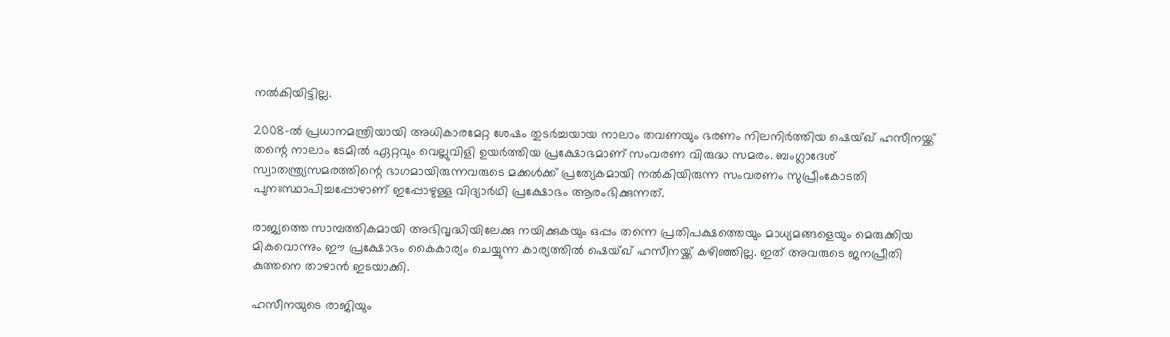നൽകിയിട്ടില്ല.

2008-ൽ പ്രധാനമന്ത്രിയായി അധികാരമേറ്റ ശേഷം തുടർച്ചയായ നാലാം തവണയും ഭരണം നിലനിർത്തിയ ഷെയ്ഖ് ഹസീനയ്ക്ക് തന്റെ നാലാം ടേമിൽ ഏറ്റവും വെല്ലുവിളി ഉയർത്തിയ പ്രക്ഷോഭമാണ് സംവരണ വിരുദ്ധ സമരം. ബംഗ്ലാദേശ് സ്വാതന്ത്ര്യസമരത്തിന്റെ ഭാഗമായിരുന്നവരുടെ മക്കൾക്ക് പ്രത്യേകമായി നൽകിയിരുന്ന സംവരണം സുപ്രീംകോടതി പുനഃസ്ഥാപിച്ചപ്പോഴാണ് ഇപ്പോഴുള്ള വിദ്യാർഥി പ്രക്ഷോഭം ആരംഭിക്കുന്നത്.

രാജ്യത്തെ സാമ്പത്തികമായി അഭിവൃദ്ധിയിലേക്കു നയിക്കുകയും ഒപ്പം തന്നെ പ്രതിപക്ഷത്തെയും മാധ്യമങ്ങളെയും മെരുക്കിയ മികവൊന്നും ഈ പ്രക്ഷോഭം കൈകാര്യം ചെയ്യുന്ന കാര്യത്തിൽ ഷെയ്ഖ് ഹസീനയ്ക്ക് കഴിഞ്ഞില്ല. ഇത് അവരുടെ ജനപ്രീതി കുത്തനെ താഴാൻ ഇടയാക്കി.

ഹസീനയുടെ രാജിയും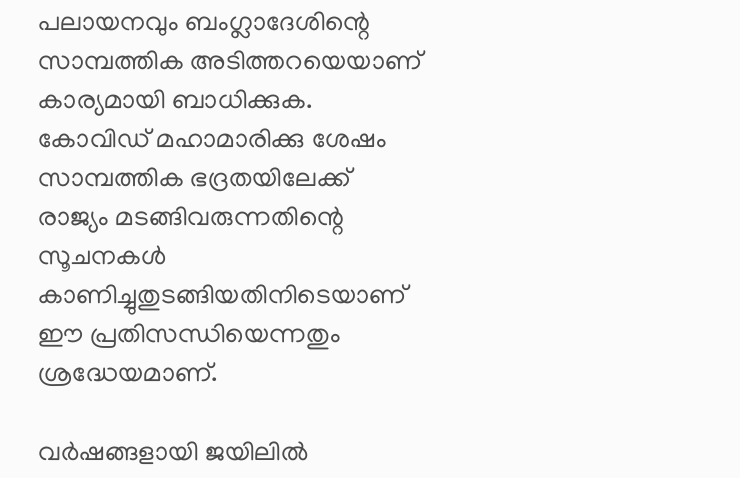പലായനവും ബംഗ്ലാദേശിന്റെ സാമ്പത്തിക അടിത്തറയെയാണ് കാര്യമായി ബാധിക്കുക. കോവിഡ് മഹാമാരിക്കു ശേഷം സാമ്പത്തിക ഭദ്രതയിലേക്ക് രാജ്യം മടങ്ങിവരുന്നതിന്റെ സൂചനകൾ കാണിച്ചുതുടങ്ങിയതിനിടെയാണ് ഈ പ്രതിസന്ധിയെന്നതും ശ്രദ്ധേയമാണ്.

വർഷങ്ങളായി ജയിലിൽ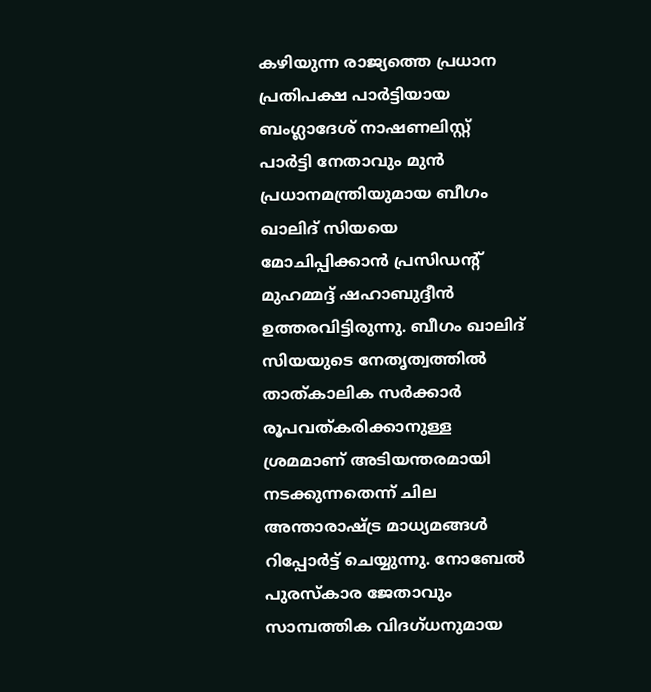കഴിയുന്ന രാജ്യത്തെ പ്രധാന പ്രതിപക്ഷ പാർട്ടിയായ ബംഗ്ലാദേശ് നാഷണലിസ്റ്റ് പാർട്ടി നേതാവും മുൻ പ്രധാനമന്ത്രിയുമായ ബീഗം ഖാലിദ് സിയയെ മോചിപ്പിക്കാൻ പ്രസിഡന്റ് മുഹമ്മദ്ദ് ഷഹാബുദ്ദീൻ ഉത്തരവിട്ടിരുന്നു. ബീഗം ഖാലിദ് സിയയുടെ നേതൃത്വത്തിൽ താത്കാലിക സർക്കാർ രൂപവത്കരിക്കാനുള്ള ശ്രമമാണ് അടിയന്തരമായി നടക്കുന്നതെന്ന് ചില അന്താരാഷ്ട്ര മാധ്യമങ്ങൾ റിപ്പോർട്ട് ചെയ്യുന്നു. നോബേൽ പുരസ്കാര ജേതാവും സാമ്പത്തിക വിദഗ്ധനുമായ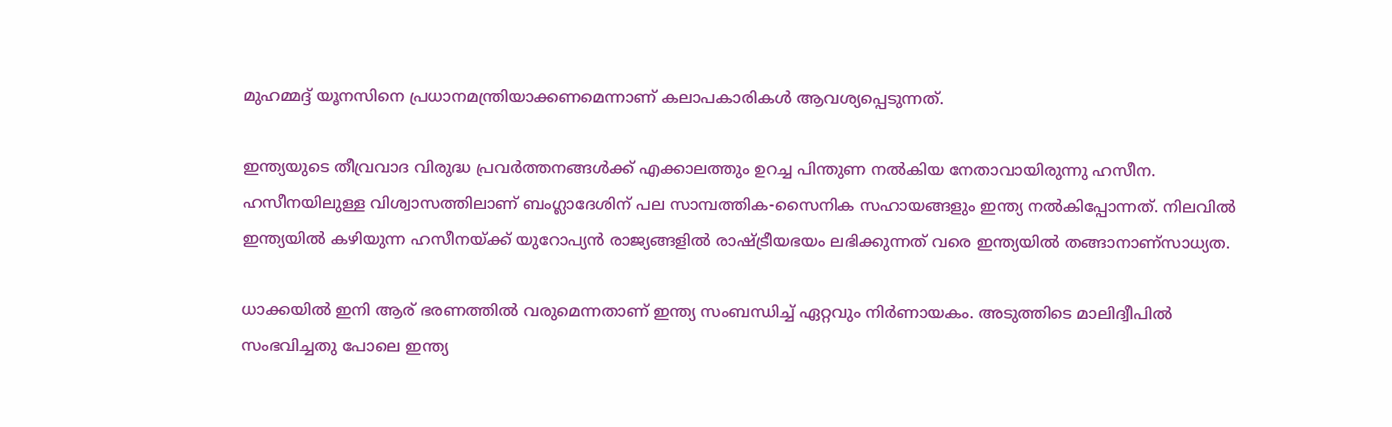മുഹമ്മദ്ദ് യൂനസിനെ പ്രധാനമന്ത്രിയാക്കണമെന്നാണ് കലാപകാരികൾ ആവശ്യപ്പെടുന്നത്.

ഇന്ത്യയുടെ തീവ്രവാദ വിരുദ്ധ പ്രവർത്തനങ്ങൾക്ക് എക്കാലത്തും ഉറച്ച പിന്തുണ നൽകിയ നേതാവായിരുന്നു ഹസീന. ഹസീനയിലുള്ള വിശ്വാസത്തിലാണ് ബംഗ്ലാദേശിന് പല സാമ്പത്തിക-സൈനിക സഹായങ്ങളും ഇന്ത്യ നൽകിപ്പോന്നത്. നിലവിൽ ഇന്ത്യയിൽ കഴിയുന്ന ഹസീനയ്ക്ക് യുറോപ്യൻ രാജ്യങ്ങളിൽ രാഷ്ട്രീയഭയം ലഭിക്കുന്നത് വരെ ഇന്ത്യയിൽ തങ്ങാനാണ്സാധ്യത.

ധാക്കയിൽ ഇനി ആര് ഭരണത്തിൽ വരുമെന്നതാണ് ഇന്ത്യ സംബന്ധിച്ച് ഏറ്റവും നിർണായകം. അടുത്തിടെ മാലിദ്വീപിൽ സംഭവിച്ചതു പോലെ ഇന്ത്യ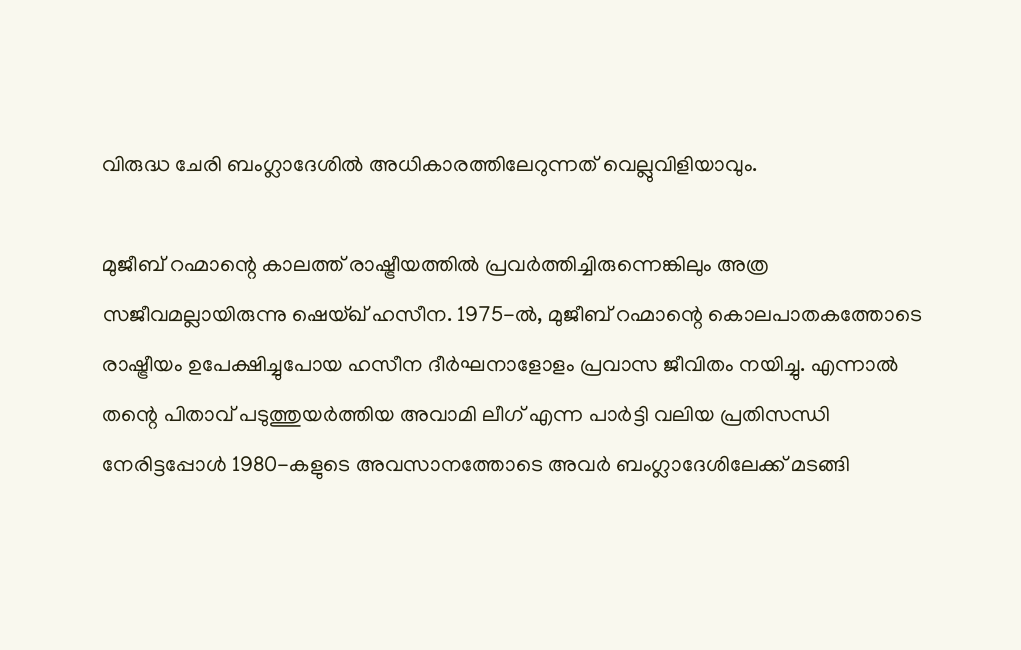വിരുദ്ധ ചേരി ബംഗ്ലാദേശിൽ അധികാരത്തിലേറുന്നത് വെല്ലുവിളിയാവും.

മുജീബ് റഹ്മാന്റെ കാലത്ത് രാഷ്ട്രീയത്തിൽ പ്രവർത്തിച്ചിരുന്നെങ്കിലും അത്ര സജീവമല്ലായിരുന്നു ഷെയ്ഖ് ഹസീന. 1975-ൽ, മുജീബ് റഹ്മാന്റെ കൊലപാതകത്തോടെ രാഷ്ട്രീയം ഉപേക്ഷിച്ചുപോയ ഹസീന ദീർഘനാളോളം പ്രവാസ ജീവിതം നയിച്ചു. എന്നാൽ തന്റെ പിതാവ് പടുത്തുയർത്തിയ അവാമി ലീഗ് എന്ന പാർട്ടി വലിയ പ്രതിസന്ധി നേരിട്ടപ്പോൾ 1980-കളുടെ അവസാനത്തോടെ അവർ ബംഗ്ലാദേശിലേക്ക് മടങ്ങി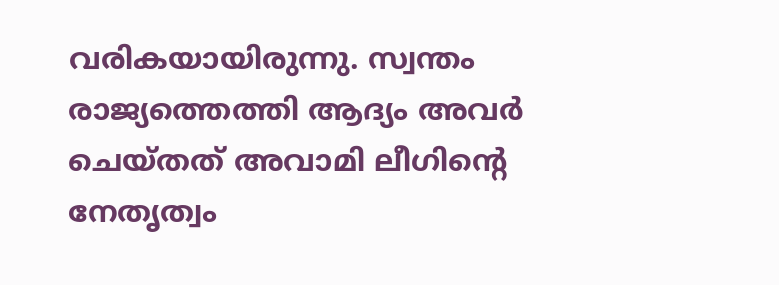വരികയായിരുന്നു. സ്വന്തം രാജ്യത്തെത്തി ആദ്യം അവർ ചെയ്തത് അവാമി ലീഗിന്റെ നേതൃത്വം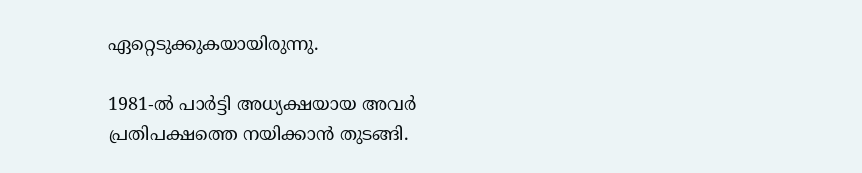ഏറ്റെടുക്കുകയായിരുന്നു.

1981-ൽ പാർട്ടി അധ്യക്ഷയായ അവർ പ്രതിപക്ഷത്തെ നയിക്കാൻ തുടങ്ങി.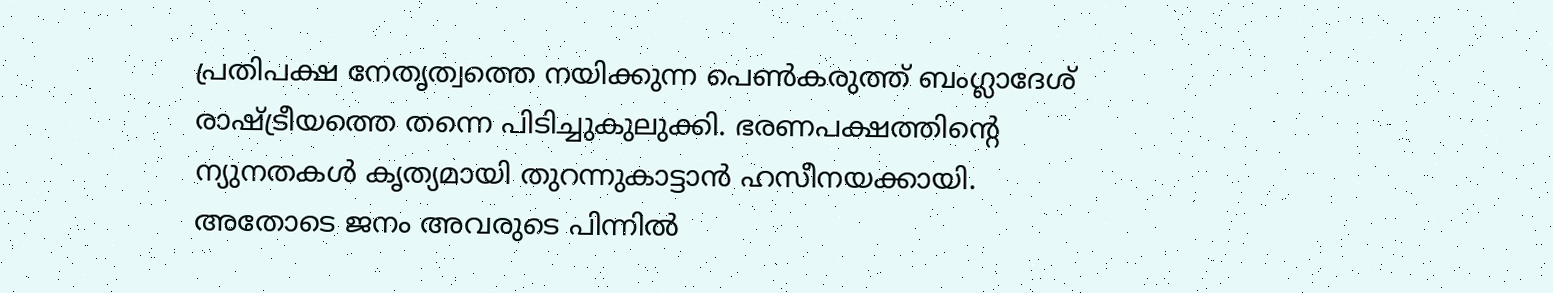പ്രതിപക്ഷ നേതൃത്വത്തെ നയിക്കുന്ന പെൺകരുത്ത് ബംഗ്ലാദേശ് രാഷ്ട്രീയത്തെ തന്നെ പിടിച്ചുകുലുക്കി. ഭരണപക്ഷത്തിന്റെ ന്യുനതകൾ കൃത്യമായി തുറന്നുകാട്ടാൻ ഹസീനയക്കായി. അതോടെ ജനം അവരുടെ പിന്നിൽ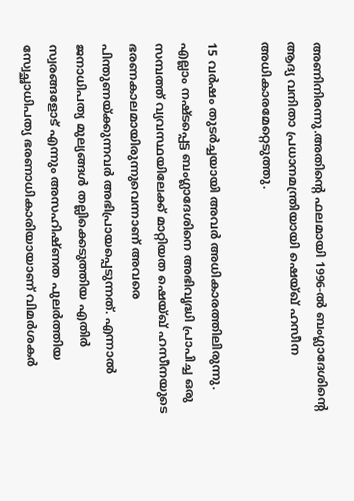അണിനിരന്നു.അതിന്റെ ഫലമായി 1996-ൽ ബംഗ്ലാദേശിന്റെ ആദ്യ വനിതാ പ്രധാനമന്ത്രിയായി ഷെയ്ഖ് ഹസീന അധികാരമേറ്റെടുത്തു.

15 വർഷം തുടർച്ചയായി അവർ അധികാരത്തിലിരുന്നു. എല്ലാം നഷ്ടപ്പെട്ട ബംഗ്ലാദേശിനെ അഭിവൃദ്ധി പ്രാപിച്ച ഒരു സമ്പത്ത് വ്യവസ്ഥയിലേക്ക് മാറ്റിയത ഷെയ്ഖ് ഹസീനയുടെ ഭരണകാലമായിരുന്നുവെന്നാണ് അവരെ പിന്തുണയ്ക്കുന്നവർ അഭിപ്രായപ്പെടുന്നത്. എന്നാൽ ജനാധിപത്യ മുല്യങ്ങൾ തല്ലിക്കെടുത്തിയ എതിർ സ്വരങ്ങളോട് എന്നും അസഹിഷ്ണത പുലർത്തിയ സ്വേച്ഛാധിപത്യ ഭരണാധികാരിയായാണ് വിമർശകർ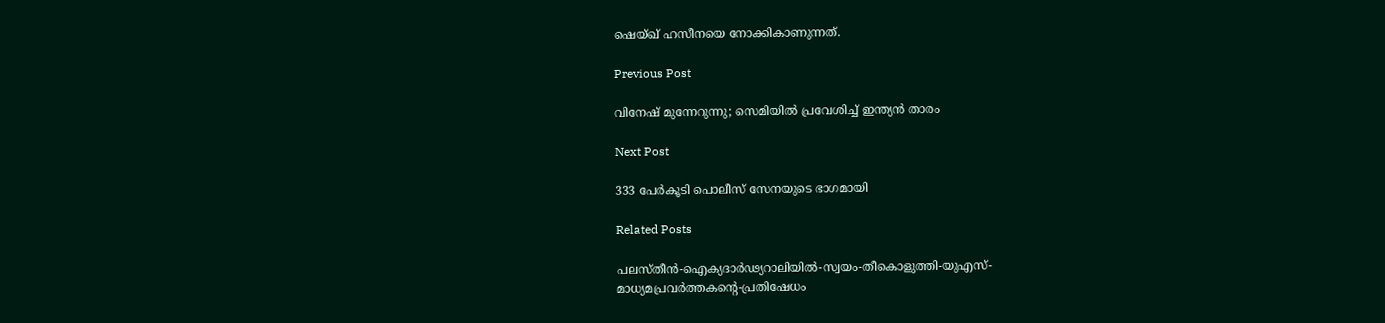ഷെയ്ഖ് ഹസീനയെ നോക്കികാണുന്നത്.

Previous Post

വിനേഷ്‌ മുന്നേറുന്നു; സെമിയിൽ പ്രവേശിച്ച്‌ ഇന്ത്യൻ താരം

Next Post

333 പേർകൂടി പൊലീസ് സേനയുടെ ഭാഗമായി

Related Posts

പലസ്തീൻ-ഐക്യദാർഢ്യറാലിയിൽ-സ്വയം-തീകൊളുത്തി-യുഎസ്‌-
മാധ്യമപ്രവർത്തകന്റെ-പ്രതിഷേധം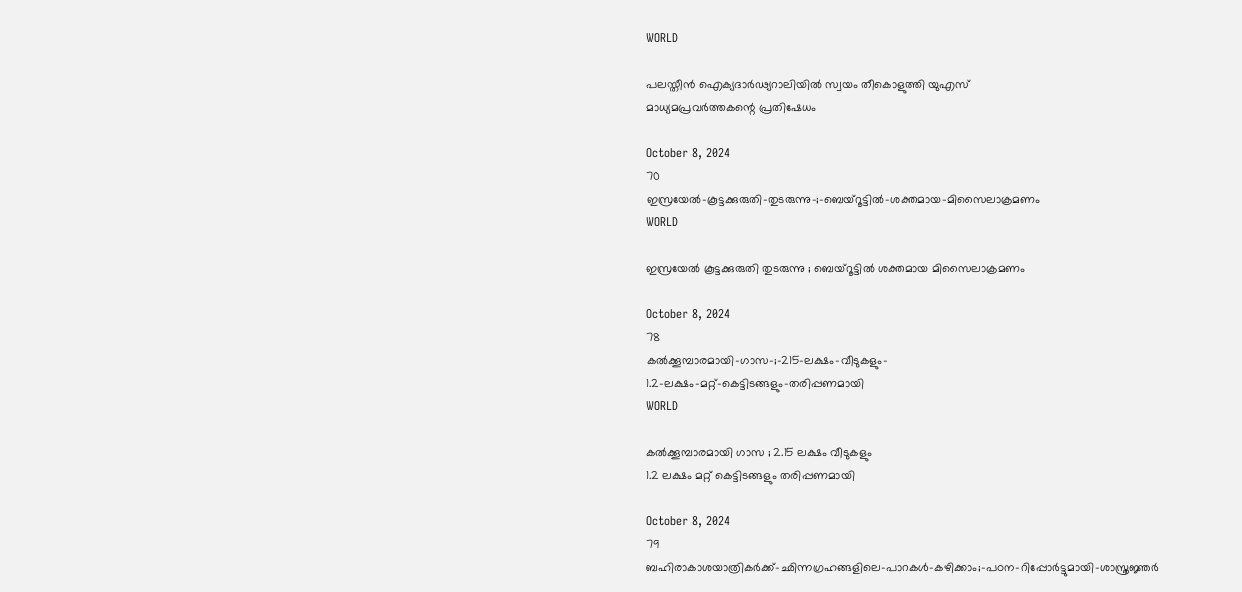WORLD

പലസ്തീൻ ഐക്യദാർഢ്യറാലിയിൽ സ്വയം തീകൊളുത്തി യുഎസ്‌
മാധ്യമപ്രവർത്തകന്റെ പ്രതിഷേധം

October 8, 2024
70
ഇസ്രയേൽ-കൂട്ടക്കുരുതി-തുടരുന്നു-;-ബെയ്‌റൂട്ടിൽ-ശക്തമായ-മിസൈലാക്രമണം
WORLD

ഇസ്രയേൽ കൂട്ടക്കുരുതി തുടരുന്നു ; ബെയ്‌റൂട്ടിൽ ശക്തമായ മിസൈലാക്രമണം

October 8, 2024
78
കൽക്കൂമ്പാരമായി-ഗാസ-;-215-ലക്ഷം-വീടുകളും-
1.2-ലക്ഷം-മറ്റ്‌-കെട്ടിടങ്ങളും-തരിപ്പണമായി
WORLD

കൽക്കൂമ്പാരമായി ഗാസ ; 2.15 ലക്ഷം വീടുകളും
1.2 ലക്ഷം മറ്റ്‌ കെട്ടിടങ്ങളും തരിപ്പണമായി

October 8, 2024
79
ബഹിരാകാശയാത്രികർക്ക്‌-ഛിന്നഗ്രഹങ്ങളിലെ-പാറകൾ-കഴിക്കാം;-പഠന-റിപ്പോർട്ടുമായി-ശാസ്ത്രജ്ഞർ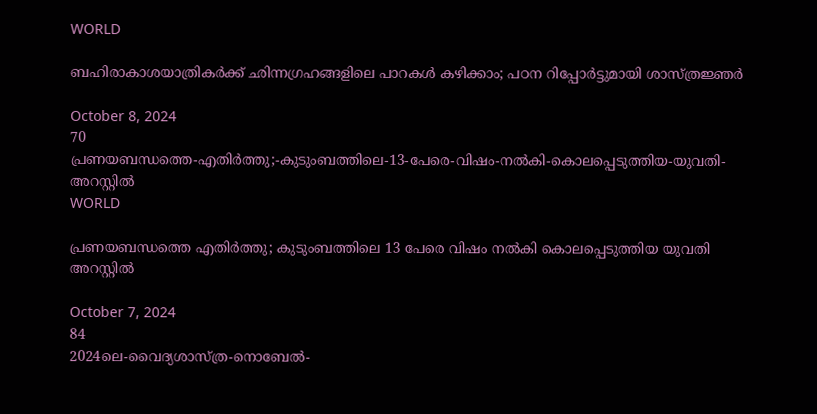WORLD

ബഹിരാകാശയാത്രികർക്ക്‌ ഛിന്നഗ്രഹങ്ങളിലെ പാറകൾ കഴിക്കാം; പഠന റിപ്പോർട്ടുമായി ശാസ്ത്രജ്ഞർ

October 8, 2024
70
പ്രണയബന്ധത്തെ-എതിർത്തു;-കുടുംബത്തിലെ-13-പേരെ-വിഷം-നൽകി-കൊലപ്പെടുത്തിയ-യുവതി-അറസ്റ്റിൽ
WORLD

പ്രണയബന്ധത്തെ എതിർത്തു; കുടുംബത്തിലെ 13 പേരെ വിഷം നൽകി കൊലപ്പെടുത്തിയ യുവതി അറസ്റ്റിൽ

October 7, 2024
84
2024ലെ-വൈദ്യശാസ്ത്ര-നൊബേൽ-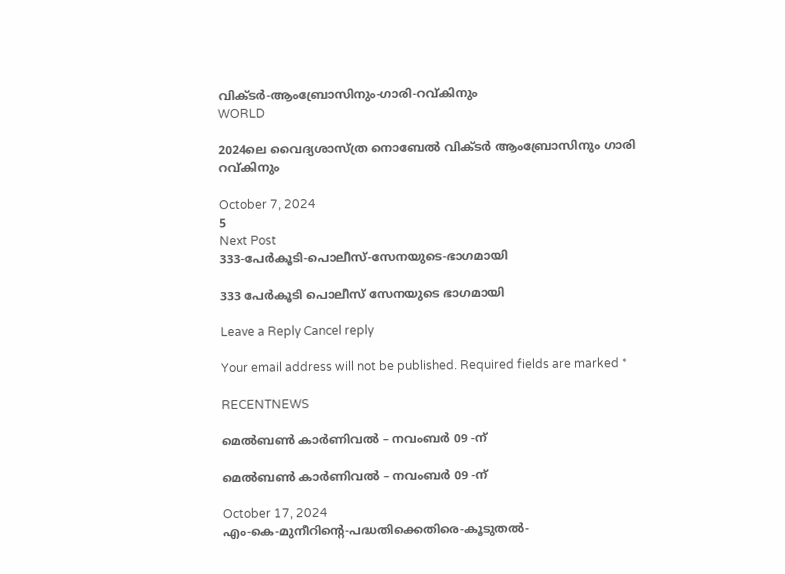വിക്ടർ-ആംബ്രോസിനും-ഗാരി-റവ്കിനും
WORLD

2024ലെ വൈദ്യശാസ്ത്ര നൊബേൽ വിക്ടർ ആംബ്രോസിനും ഗാരി റവ്കിനും

October 7, 2024
5
Next Post
333-പേർകൂടി-പൊലീസ്-സേനയുടെ-ഭാഗമായി

333 പേർകൂടി പൊലീസ് സേനയുടെ ഭാഗമായി

Leave a Reply Cancel reply

Your email address will not be published. Required fields are marked *

RECENTNEWS

മെൽബൺ കാർണിവൽ – നവംബർ 09 -ന്

മെൽബൺ കാർണിവൽ – നവംബർ 09 -ന്

October 17, 2024
എം-കെ-മുനീറിന്റെ-പദ്ധതിക്കെതിരെ-കൂടുതൽ-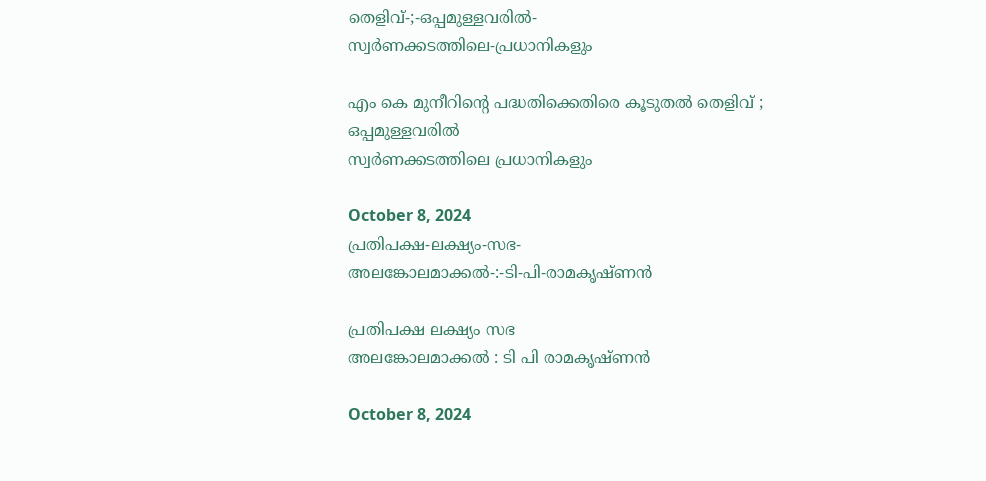തെളിവ്‌-;-ഒപ്പമുള്ളവരിൽ-
സ്വർണക്കടത്തിലെ-പ്രധാനികളും

എം കെ മുനീറിന്റെ പദ്ധതിക്കെതിരെ കൂടുതൽ തെളിവ്‌ ; ഒപ്പമുള്ളവരിൽ
സ്വർണക്കടത്തിലെ പ്രധാനികളും

October 8, 2024
പ്രതിപക്ഷ-ലക്ഷ്യം-സഭ-
അലങ്കോലമാക്കൽ-:-ടി-പി-രാമകൃഷ്‌ണൻ

പ്രതിപക്ഷ ലക്ഷ്യം സഭ
അലങ്കോലമാക്കൽ : ടി പി രാമകൃഷ്‌ണൻ

October 8, 2024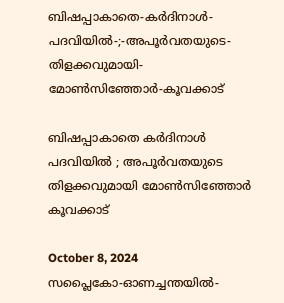ബിഷപ്പാകാതെ-കർദിനാൾ-പദവിയിൽ-;-അപൂർവതയുടെ-തിളക്കവുമായി-മോൺസിഞ്ഞോർ-കൂവക്കാട്‌

ബിഷപ്പാകാതെ കർദിനാൾ പദവിയിൽ ; അപൂർവതയുടെ തിളക്കവുമായി മോൺസിഞ്ഞോർ കൂവക്കാട്‌

October 8, 2024
സപ്ലൈകോ-ഓണച്ചന്തയിൽ-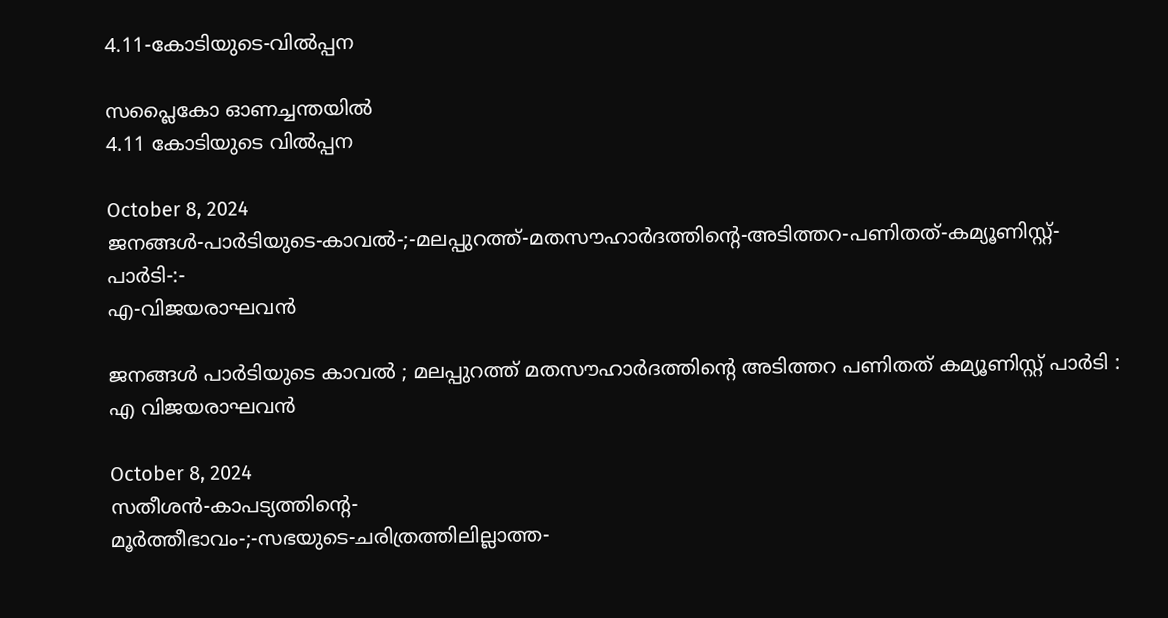4.11-കോടിയുടെ-വിൽപ്പന

സപ്ലൈകോ ഓണച്ചന്തയിൽ
4.11 കോടിയുടെ വിൽപ്പന

October 8, 2024
ജനങ്ങൾ-പാർടിയുടെ-കാവൽ-;-മലപ്പുറത്ത്-മതസൗഹാർദത്തിന്റെ-അടിത്തറ-പണിതത്-കമ്യൂണിസ്റ്റ്-പാർടി-:-
എ-വിജയരാഘവൻ

ജനങ്ങൾ പാർടിയുടെ കാവൽ ; മലപ്പുറത്ത് മതസൗഹാർദത്തിന്റെ അടിത്തറ പണിതത് കമ്യൂണിസ്റ്റ് പാർടി :
എ വിജയരാഘവൻ

October 8, 2024
സതീശൻ-കാപട്യത്തിന്റെ-
മൂർത്തീഭാവം-;-സഭയുടെ-ചരിത്രത്തിലില്ലാത്ത-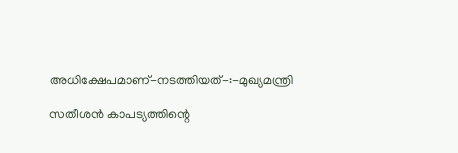അധിക്ഷേപമാണ്‌-നടത്തിയത്‌-:-മുഖ്യമന്ത്രി

സതീശൻ കാപട്യത്തിന്റെ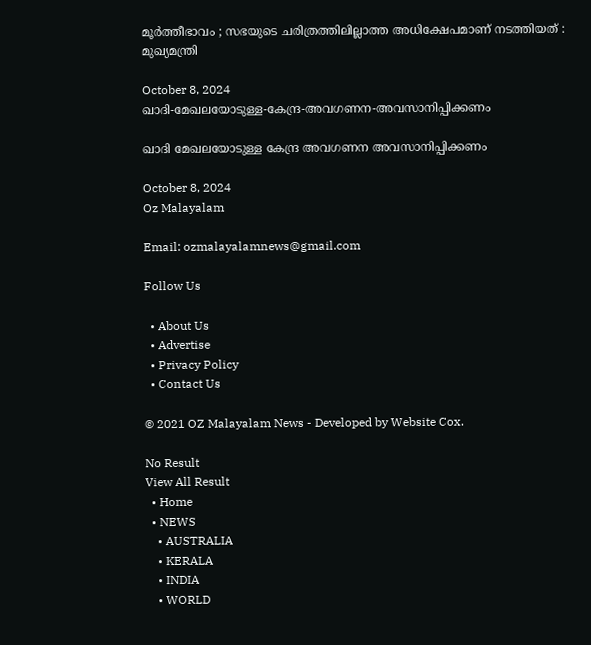മൂർത്തീഭാവം ; സഭയുടെ ചരിത്രത്തിലില്ലാത്ത അധിക്ഷേപമാണ്‌ നടത്തിയത്‌ : മുഖ്യമന്ത്രി

October 8, 2024
ഖാദി-മേഖലയോടുള്ള-കേന്ദ്ര-അവഗണന-അവസാനിപ്പിക്കണം

ഖാദി മേഖലയോടുള്ള കേന്ദ്ര അവഗണന അവസാനിപ്പിക്കണം

October 8, 2024
Oz Malayalam

Email: ozmalayalamnews@gmail.com

Follow Us

  • About Us
  • Advertise
  • Privacy Policy
  • Contact Us

© 2021 OZ Malayalam News - Developed by Website Cox.

No Result
View All Result
  • Home
  • NEWS
    • AUSTRALIA
    • KERALA
    • INDIA
    • WORLD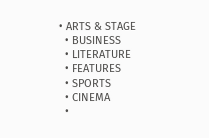• ARTS & STAGE
  • BUSINESS
  • LITERATURE
  • FEATURES
  • SPORTS
  • CINEMA
  •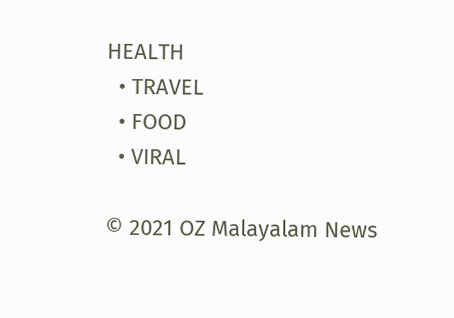HEALTH
  • TRAVEL
  • FOOD
  • VIRAL

© 2021 OZ Malayalam News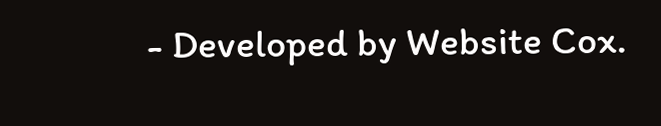- Developed by Website Cox.